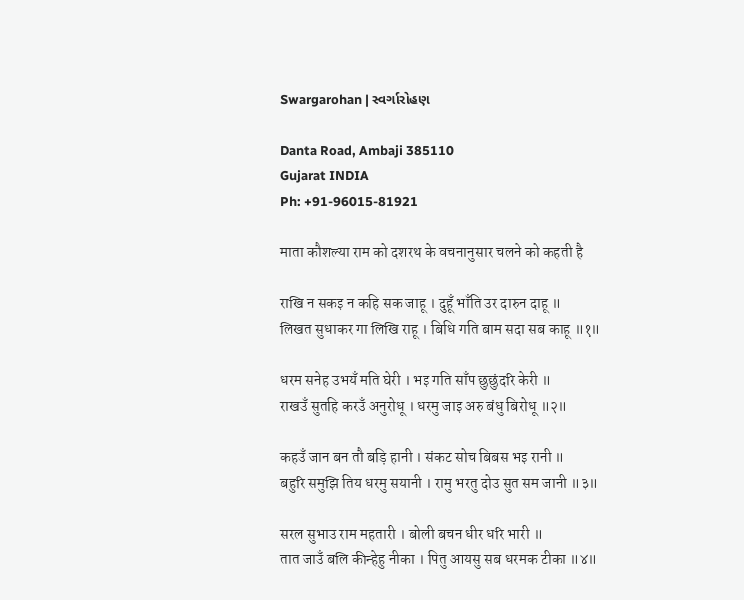Swargarohan | સ્વર્ગારોહણ

Danta Road, Ambaji 385110
Gujarat INDIA
Ph: +91-96015-81921

माता कौशल्या राम को दशरथ के वचनानुसार चलने को कहती है

राखि न सकइ न कहि सक जाहू । दुहूँ भाँति उर दारुन दाहू ॥
लिखत सुधाकर गा लिखि राहू । बिधि गति बाम सदा सब काहू ॥१॥

धरम सनेह उभयँ मति घेरी । भइ गति साँप छुछुंदरि केरी ॥
राखउँ सुतहि करउँ अनुरोधू । धरमु जाइ अरु बंधु बिरोधू ॥२॥

कहउँ जान बन तौ बड़ि हानी । संकट सोच बिबस भइ रानी ॥
बहुरि समुझि तिय धरमु सयानी । रामु भरतु दोउ सुत सम जानी ॥३॥

सरल सुभाउ राम महतारी । बोली बचन धीर धरि भारी ॥
तात जाउँ बलि कीन्हेहु नीका । पितु आयसु सब धरमक टीका ॥४॥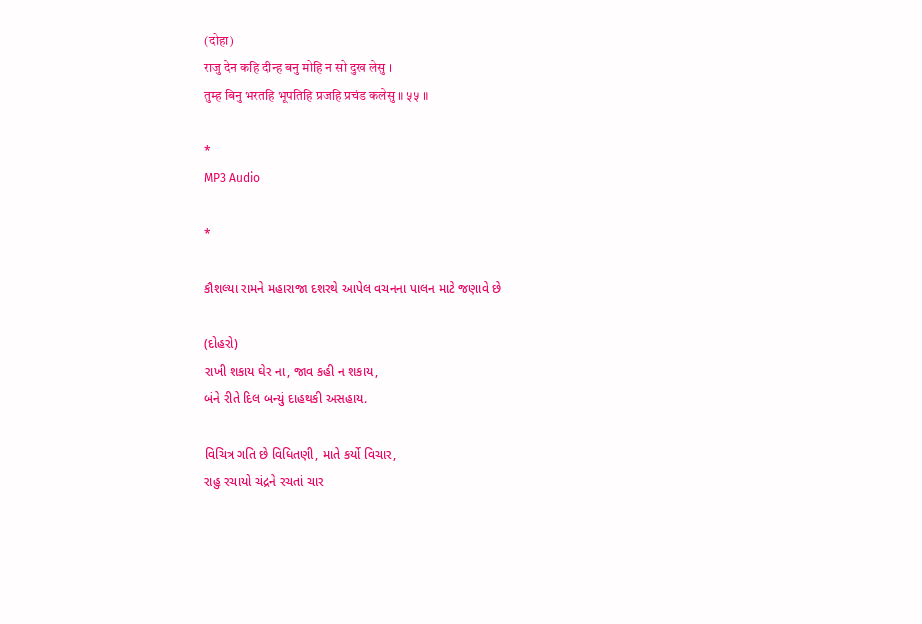(दोहा)
राजु देन कहि दीन्ह बनु मोहि न सो दुख लेसु ।
तुम्ह बिनु भरतहि भूपतिहि प्रजहि प्रचंड कलेसु ॥ ५५ ॥

*
MP3 Audio

*

કૌશલ્યા રામને મહારાજા દશરથે આપેલ વચનના પાલન માટે જણાવે છે

(દોહરો)
રાખી શકાય ઘેર ના, જાવ કહી ન શકાય,
બંને રીતે દિલ બન્યું દાહથકી અસહાય.

વિચિત્ર ગતિ છે વિધિતણી, માતે કર્યો વિચાર,
રાહુ રચાયો ચંદ્રને રચતાં ચાર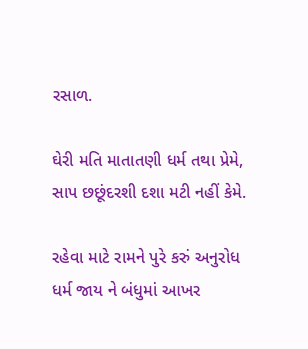રસાળ.

ઘેરી મતિ માતાતણી ધર્મ તથા પ્રેમે,
સાપ છછૂંદરશી દશા મટી નહીં કેમે.

રહેવા માટે રામને પુરે કરું અનુરોધ
ધર્મ જાય ને બંધુમાં આખર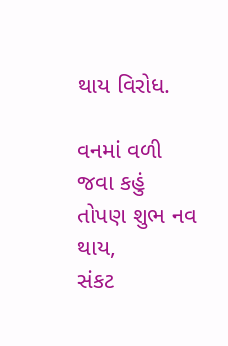થાય વિરોધ.

વનમાં વળી જવા કહું તોપણ શુભ નવ થાય,
સંકટ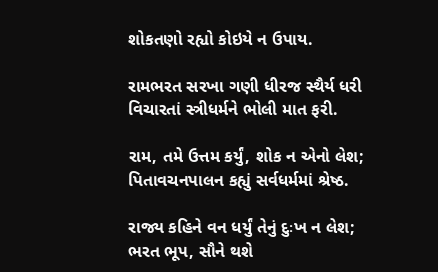શોકતણો રહ્યો કોઇયે ન ઉપાય.

રામભરત સરખા ગણી ધીરજ સ્થૈર્ય ધરી
વિચારતાં સ્ત્રીધર્મને ભોલી માત ફરી.

રામ, તમે ઉત્તમ કર્યું, શોક ન એનો લેશ;
પિતાવચનપાલન કહ્યું સર્વધર્મમાં શ્રેષ્ઠ.

રાજ્ય કહિને વન ધર્યું તેનું દુઃખ ન લેશ;
ભરત ભૂપ, સૌને થશે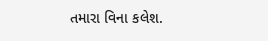તમારા વિના કલેશ.